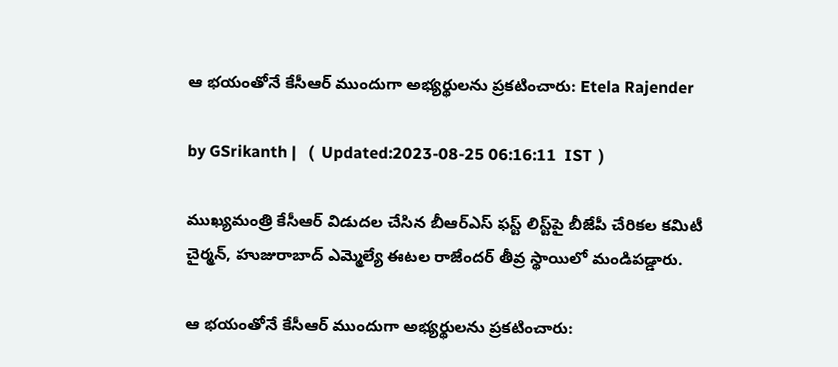ఆ భయంతోనే కేసీఆర్ ముందుగా అభ్యర్థులను ప్రకటించారు: Etela Rajender

by GSrikanth |   (  Updated:2023-08-25 06:16:11  IST  )

ముఖ్యమంత్రి కేసీఆర్ విడుదల చేసిన బీఆర్ఎస్ ఫస్ట్ లిస్ట్‌పై బీజేపీ చేరికల కమిటీ చైర్మన్, హుజురాబాద్ ఎమ్మెల్యే ఈటల రాజేందర్ తీవ్ర స్థాయిలో మండిపడ్డారు.

ఆ భయంతోనే కేసీఆర్ ముందుగా అభ్యర్థులను ప్రకటించారు: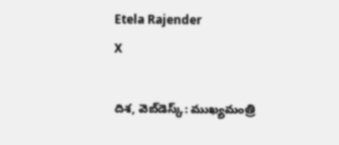Etela Rajender
X

దిశ, వెబ్‌డెస్క్: ముఖ్యమంత్రి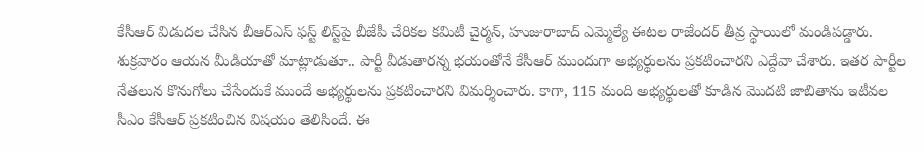కేసీఆర్ విడుదల చేసిన బీఆర్ఎస్ ఫస్ట్ లిస్ట్‌పై బీజేపీ చేరికల కమిటీ చైర్మన్, హుజురాబాద్ ఎమ్మెల్యే ఈటల రాజేందర్ తీవ్ర స్థాయిలో మండిపడ్డారు. శుక్రవారం ఆయన మీడియాతో మాట్లాడుతూ.. పార్టీ వీడుతారన్న భయంతోనే కేసీఆర్ ముందుగా అభ్యర్థులను ప్రకటించారని ఎద్దేవా చేశారు. ఇతర పార్టీల నేతలున కొనుగోలు చేసేందుకే ముందే అభ్యర్థులను ప్రకటించారని విమర్శించారు. కాగా, 115 మంది అభ్యర్థులతో కూడిన మొదటి జాబితాను ఇటీవల సీఎం కేసీఆర్ ప్రకటించిన విషయం తెలిసిందే. ఈ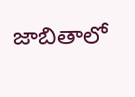జాబితాలో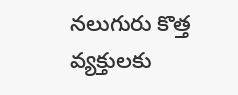నలుగురు కొత్త వ్యక్తులకు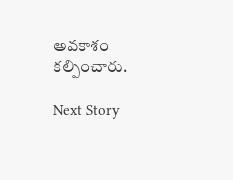అవకాశం కల్పించారు.

Next Story